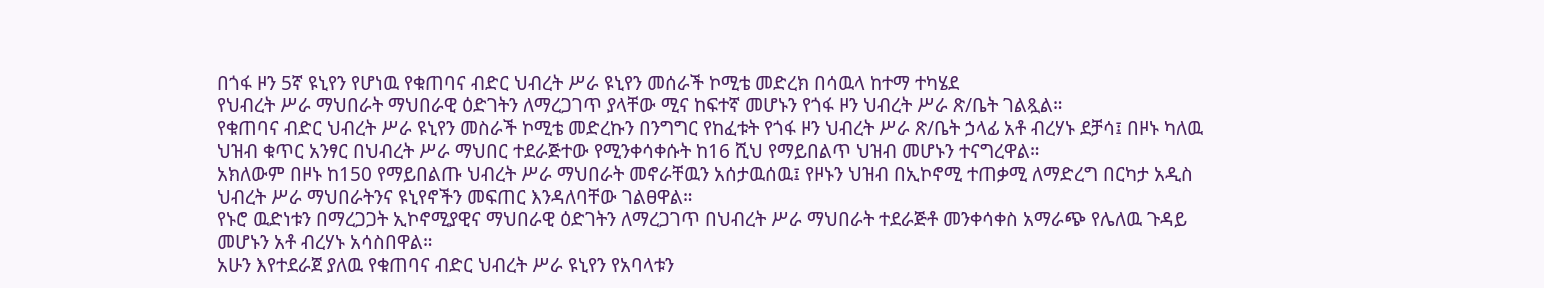በጎፋ ዞን 5ኛ ዩኒየን የሆነዉ የቁጠባና ብድር ህብረት ሥራ ዩኒየን መሰራች ኮሚቴ መድረክ በሳዉላ ከተማ ተካሄደ
የህብረት ሥራ ማህበራት ማህበራዊ ዕድገትን ለማረጋገጥ ያላቸው ሚና ከፍተኛ መሆኑን የጎፋ ዞን ህብረት ሥራ ጽ/ቤት ገልጿል።
የቁጠባና ብድር ህብረት ሥራ ዩኒየን መስራች ኮሚቴ መድረኩን በንግግር የከፈቱት የጎፋ ዞን ህብረት ሥራ ጽ/ቤት ኃላፊ አቶ ብረሃኑ ደቻሳ፤ በዞኑ ካለዉ ህዝብ ቁጥር አንፃር በህብረት ሥራ ማህበር ተደራጅተው የሚንቀሳቀሱት ከ16 ሺህ የማይበልጥ ህዝብ መሆኑን ተናግረዋል።
አክለውም በዞኑ ከ150 የማይበልጡ ህብረት ሥራ ማህበራት መኖራቸዉን አሰታዉሰዉ፤ የዞኑን ህዝብ በኢኮኖሚ ተጠቃሚ ለማድረግ በርካታ አዲስ ህብረት ሥራ ማህበራትንና ዩኒየኖችን መፍጠር እንዳለባቸው ገልፀዋል።
የኑሮ ዉድነቱን በማረጋጋት ኢኮኖሚያዊና ማህበራዊ ዕድገትን ለማረጋገጥ በህብረት ሥራ ማህበራት ተደራጅቶ መንቀሳቀስ አማራጭ የሌለዉ ጉዳይ መሆኑን አቶ ብረሃኑ አሳስበዋል።
አሁን እየተደራጀ ያለዉ የቁጠባና ብድር ህብረት ሥራ ዩኒየን የአባላቱን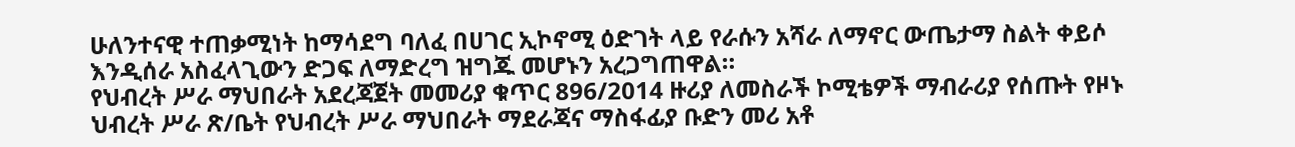ሁለንተናዊ ተጠቃሚነት ከማሳደግ ባለፈ በሀገር ኢኮኖሚ ዕድገት ላይ የራሱን አሻራ ለማኖር ውጤታማ ስልት ቀይሶ እንዲሰራ አስፈላጊውን ድጋፍ ለማድረግ ዝግጁ መሆኑን አረጋግጠዋል።
የህብረት ሥራ ማህበራት አደረጃጀት መመሪያ ቁጥር 896/2014 ዙሪያ ለመስራች ኮሚቴዎች ማብራሪያ የሰጡት የዞኑ ህብረት ሥራ ጽ/ቤት የህብረት ሥራ ማህበራት ማደራጃና ማስፋፊያ ቡድን መሪ አቶ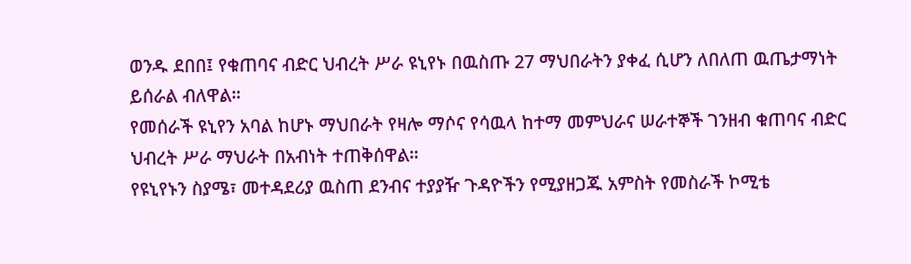ወንዱ ደበበ፤ የቁጠባና ብድር ህብረት ሥራ ዩኒየኑ በዉስጡ 27 ማህበራትን ያቀፈ ሲሆን ለበለጠ ዉጤታማነት ይሰራል ብለዋል።
የመሰራች ዩኒየን አባል ከሆኑ ማህበራት የዛሎ ማሶና የሳዉላ ከተማ መምህራና ሠራተኞች ገንዘብ ቁጠባና ብድር ህብረት ሥራ ማህራት በአብነት ተጠቅሰዋል።
የዩኒየኑን ስያሜ፣ መተዳደሪያ ዉስጠ ደንብና ተያያዥ ጉዳዮችን የሚያዘጋጁ አምስት የመስራች ኮሚቴ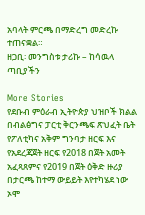አባላት ምርጫ በማድረግ መድረኩ ተጠናቋል።
ዘጋቢ፡ መንግስቱ ታሪኩ – ከሳዉላ ጣቢያችን

More Stories
የደቡብ ምዕራብ ኢትዮጵያ ህዝቦች ክልል በብልፅግና ፓርቲ ቅርንጫፍ ጽህፈት ቤት የፖለቲካና አቅም ግንባታ ዘርፍ እና የአደረጃጀት ዘርፍ የ2018 በጀት አመት አፈጻጸምና የ2019 በጀት ዕቅድ ዙሪያ በታርጫ ከተማ ውይይት እየተካሄደ ነው
ኦሞ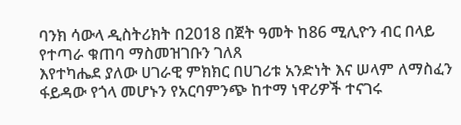ባንክ ሳውላ ዲስትሪክት በ2018 በጀት ዓመት ከ86 ሚሊዮን ብር በላይ የተጣራ ቁጠባ ማስመዝገቡን ገለጸ
እየተካሔደ ያለው ሀገራዊ ምክክር በሀገሪቱ አንድነት እና ሠላም ለማስፈን ፋይዳው የጎላ መሆኑን የአርባምንጭ ከተማ ነዋሪዎች ተናገሩ